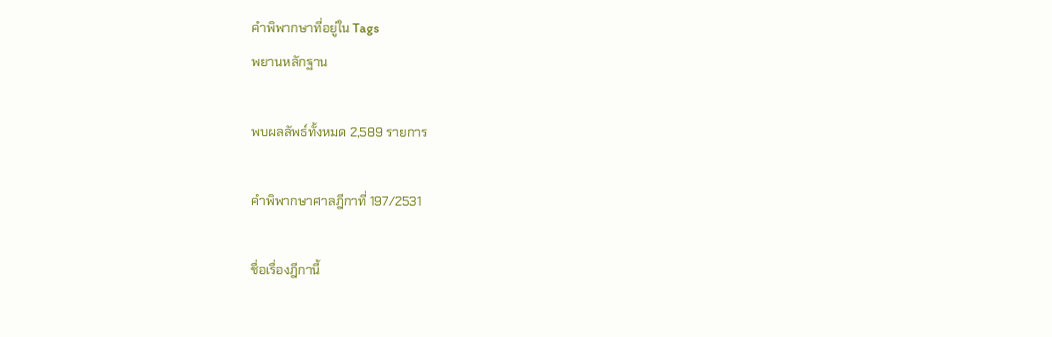คำพิพากษาที่อยู่ใน Tags
พยานหลักฐาน

พบผลลัพธ์ทั้งหมด 2,589 รายการ

คำพิพากษาศาลฎีกาที่ 197/2531

ชื่อเรื่องฎีกานี้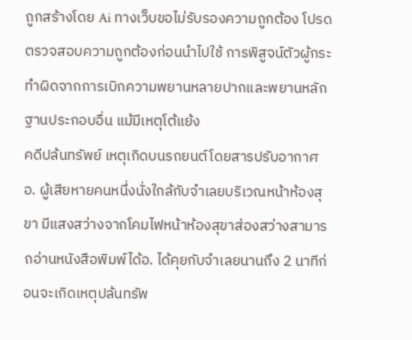ถูกสร้างโดย Ai ทางเว็บขอไม่รับรองความถูกต้อง โปรดตรวจสอบความถูกต้องก่อนนำไปใช้ การพิสูจน์ตัวผู้กระทำผิดจากการเบิกความพยานหลายปากและพยานหลักฐานประกอบอื่น แม้มีเหตุโต้แย้ง
คดีปล้นทรัพย์ เหตุเกิดบนรถยนต์โดยสารปรับอากาศ อ. ผู้เสียหายคนหนึ่งนั่งใกล้กับจำเลยบริเวณหน้าห้องสุขา มีแสงสว่างจากโคมไฟหน้าห้องสุขาส่องสว่างสามารถอ่านหนังสือพิมพ์ได้อ. ได้คุยกับจำเลยนานถึง 2 นาทีก่อนจะเกิดเหตุปล้นทรัพ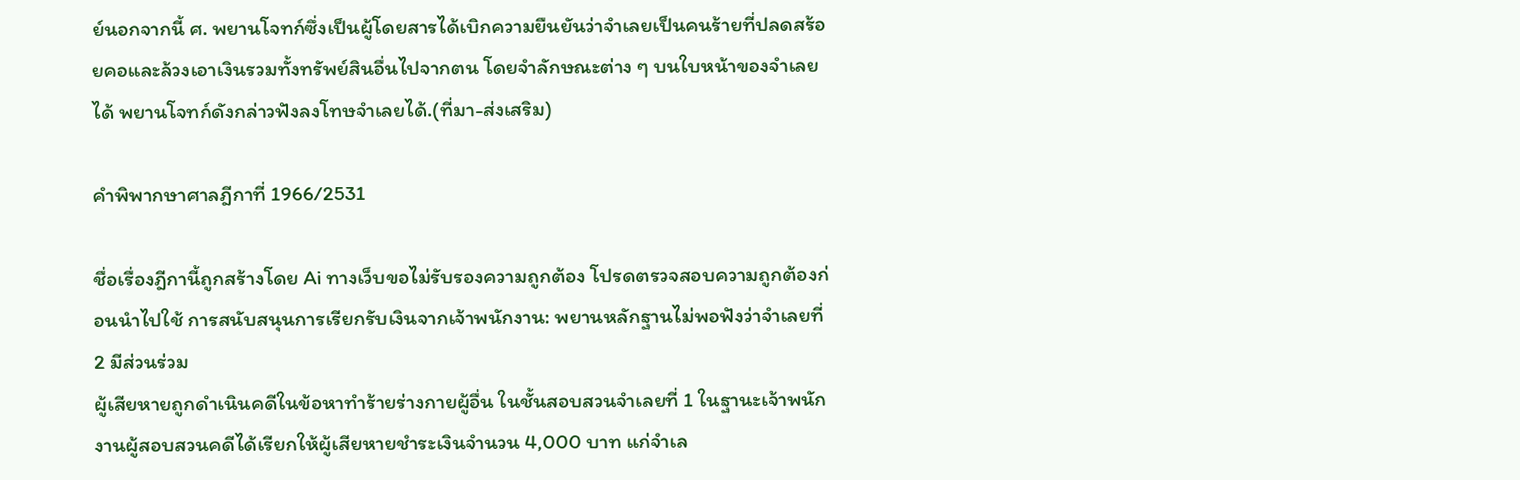ย์นอกจากนี้ ศ. พยานโจทก์ซึ่งเป็นผู้โดยสารได้เบิกความยืนยันว่าจำเลยเป็นคนร้ายที่ปลดสร้อยคอและล้วงเอาเงินรวมทั้งทรัพย์สินอื่นไปจากตน โดยจำลักษณะต่าง ๆ บนใบหน้าของจำเลยได้ พยานโจทก์ดังกล่าวฟังลงโทษจำเลยได้.(ที่มา-ส่งเสริม)

คำพิพากษาศาลฎีกาที่ 1966/2531

ชื่อเรื่องฎีกานี้ถูกสร้างโดย Ai ทางเว็บขอไม่รับรองความถูกต้อง โปรดตรวจสอบความถูกต้องก่อนนำไปใช้ การสนับสนุนการเรียกรับเงินจากเจ้าพนักงาน: พยานหลักฐานไม่พอฟังว่าจำเลยที่ 2 มีส่วนร่วม
ผู้เสียหายถูกดำเนินคดีในข้อหาทำร้ายร่างกายผู้อื่น ในชั้นสอบสวนจำเลยที่ 1 ในฐานะเจ้าพนักงานผู้สอบสวนคดีได้เรียกให้ผู้เสียหายชำระเงินจำนวน 4,000 บาท แก่จำเล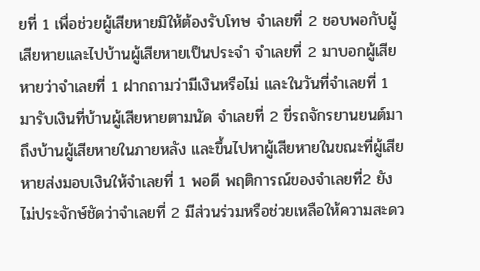ยที่ 1 เพื่อช่วยผู้เสียหายมิให้ต้องรับโทษ จำเลยที่ 2 ชอบพอกับผู้เสียหายและไปบ้านผู้เสียหายเป็นประจำ จำเลยที่ 2 มาบอกผู้เสียหายว่าจำเลยที่ 1 ฝากถามว่ามีเงินหรือไม่ และในวันที่จำเลยที่ 1 มารับเงินที่บ้านผู้เสียหายตามนัด จำเลยที่ 2 ขี่รถจักรยานยนต์มาถึงบ้านผู้เสียหายในภายหลัง และขึ้นไปหาผู้เสียหายในขณะที่ผู้เสียหายส่งมอบเงินให้จำเลยที่ 1 พอดี พฤติการณ์ของจำเลยที่2 ยังไม่ประจักษ์ชัดว่าจำเลยที่ 2 มีส่วนร่วมหรือช่วยเหลือให้ความสะดว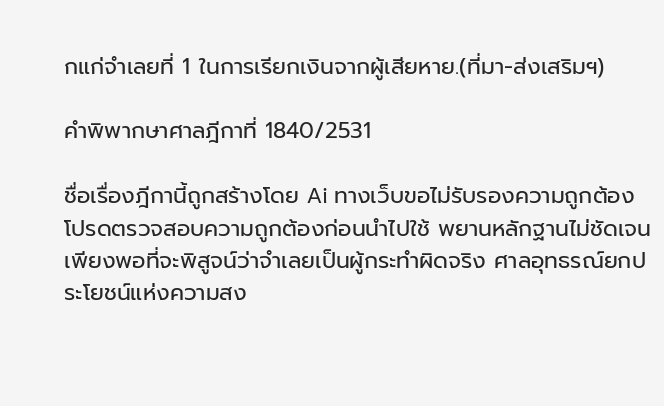กแก่จำเลยที่ 1 ในการเรียกเงินจากผู้เสียหาย.(ที่มา-ส่งเสริมฯ)

คำพิพากษาศาลฎีกาที่ 1840/2531

ชื่อเรื่องฎีกานี้ถูกสร้างโดย Ai ทางเว็บขอไม่รับรองความถูกต้อง โปรดตรวจสอบความถูกต้องก่อนนำไปใช้ พยานหลักฐานไม่ชัดเจนเพียงพอที่จะพิสูจน์ว่าจำเลยเป็นผู้กระทำผิดจริง ศาลอุทธรณ์ยกประโยชน์แห่งความสง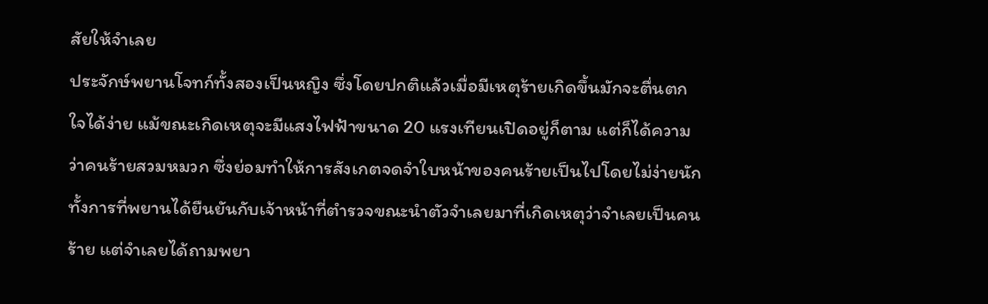สัยให้จำเลย
ประจักษ์พยานโจทก์ทั้งสองเป็นหญิง ซึ่งโดยปกติแล้วเมื่อมีเหตุร้ายเกิดขึ้นมักจะตื่นตกใจได้ง่าย แม้ขณะเกิดเหตุจะมีแสงไฟฟ้าขนาด 20 แรงเทียนเปิดอยู่ก็ตาม แต่ก็ได้ความว่าคนร้ายสวมหมวก ซึ่งย่อมทำให้การสังเกตจดจำใบหน้าของคนร้ายเป็นไปโดยไม่ง่ายนัก ทั้งการที่พยานได้ยืนยันกับเจ้าหน้าที่ตำรวจขณะนำตัวจำเลยมาที่เกิดเหตุว่าจำเลยเป็นคนร้าย แต่จำเลยได้ถามพยา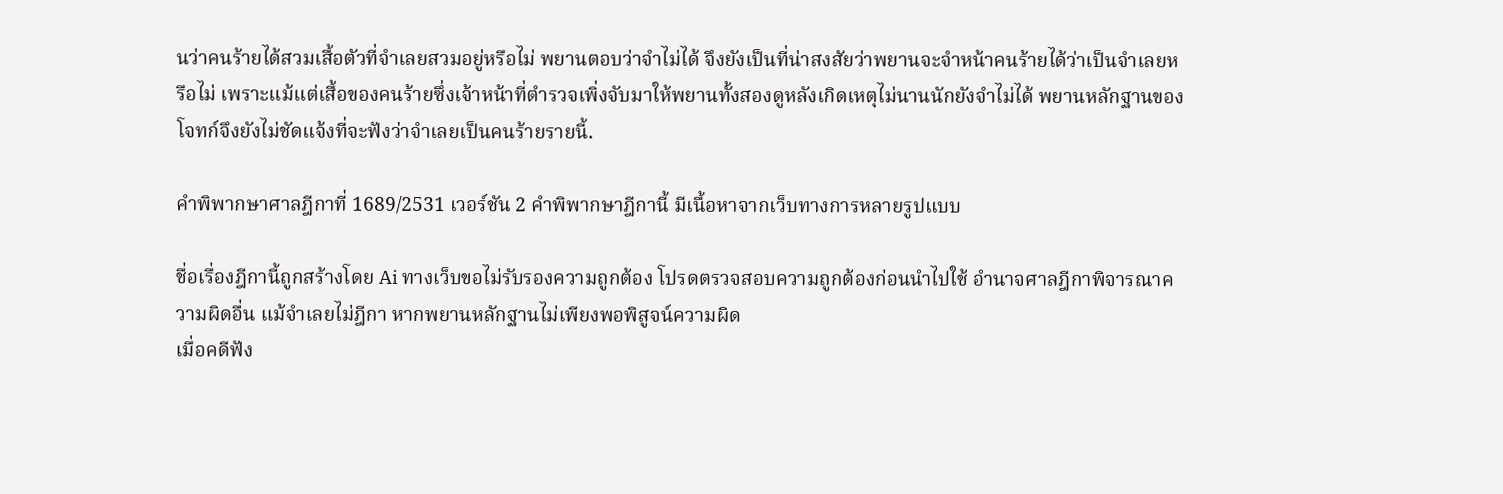นว่าคนร้ายได้สวมเสื้อตัวที่จำเลยสวมอยู่หรือไม่ พยานตอบว่าจำไม่ได้ จึงยังเป็นที่น่าสงสัยว่าพยานจะจำหน้าคนร้ายได้ว่าเป็นจำเลยหรือไม่ เพราะแม้แต่เสื้อของคนร้ายซึ่งเจ้าหน้าที่ตำรวจเพิ่งจับมาให้พยานทั้งสองดูหลังเกิดเหตุไม่นานนักยังจำไม่ได้ พยานหลักฐานของโจทก์จึงยังไม่ชัดแจ้งที่จะฟังว่าจำเลยเป็นคนร้ายรายนี้.

คำพิพากษาศาลฎีกาที่ 1689/2531 เวอร์ชัน 2 คำพิพากษาฎีกานี้ มีเนื้อหาจากเว็บทางการหลายรูปแบบ

ชื่อเรื่องฎีกานี้ถูกสร้างโดย Ai ทางเว็บขอไม่รับรองความถูกต้อง โปรดตรวจสอบความถูกต้องก่อนนำไปใช้ อำนาจศาลฎีกาพิจารณาความผิดอื่น แม้จำเลยไม่ฎีกา หากพยานหลักฐานไม่เพียงพอพิสูจน์ความผิด
เมื่อคดีฟัง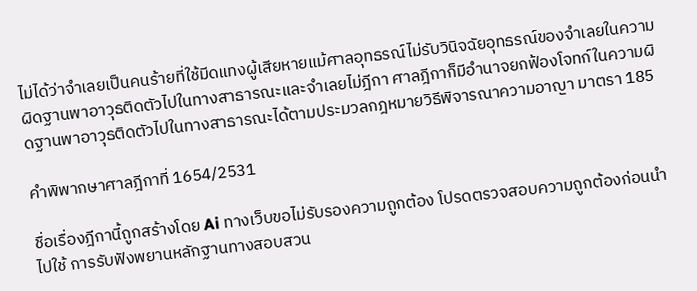ไม่ได้ว่าจำเลยเป็นคนร้ายที่ใช้มีดแทงผู้เสียหายแม้ศาลอุทธรณ์ไม่รับวินิจฉัยอุทธรณ์ของจำเลยในความผิดฐานพาอาวุธติดตัวไปในทางสาธารณะและจำเลยไม่ฎีกา ศาลฎีกาก็มีอำนาจยกฟ้องโจทก์ในความผิดฐานพาอาวุธติดตัวไปในทางสาธารณะได้ตามประมวลกฎหมายวิธีพิจารณาความอาญา มาตรา 185

คำพิพากษาศาลฎีกาที่ 1654/2531

ชื่อเรื่องฎีกานี้ถูกสร้างโดย Ai ทางเว็บขอไม่รับรองความถูกต้อง โปรดตรวจสอบความถูกต้องก่อนนำไปใช้ การรับฟังพยานหลักฐานทางสอบสวน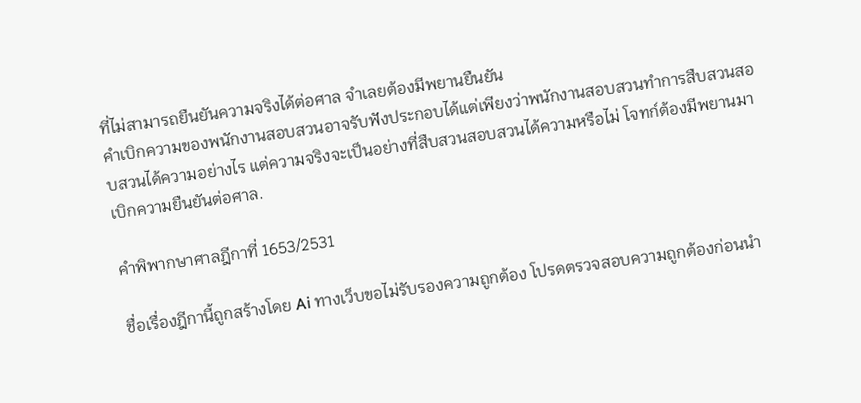ที่ไม่สามารถยืนยันความจริงได้ต่อศาล จำเลยต้องมีพยานยืนยัน
คำเบิกความของพนักงานสอบสวนอาจรับฟังประกอบได้แต่เพียงว่าพนักงานสอบสวนทำการสืบสวนสอบสวนได้ความอย่างไร แต่ความจริงจะเป็นอย่างที่สืบสวนสอบสวนได้ความหรือไม่ โจทก์ต้องมีพยานมาเบิกความยืนยันต่อศาล.

คำพิพากษาศาลฎีกาที่ 1653/2531

ชื่อเรื่องฎีกานี้ถูกสร้างโดย Ai ทางเว็บขอไม่รับรองความถูกต้อง โปรดตรวจสอบความถูกต้องก่อนนำ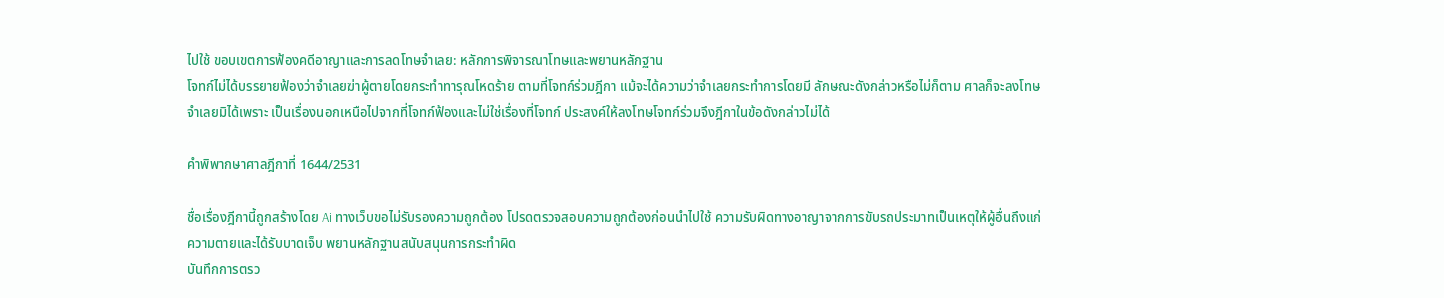ไปใช้ ขอบเขตการฟ้องคดีอาญาและการลดโทษจำเลย: หลักการพิจารณาโทษและพยานหลักฐาน
โจทก์ไม่ได้บรรยายฟ้องว่าจำเลยฆ่าผู้ตายโดยกระทำทารุณโหดร้าย ตามที่โจทก์ร่วมฎีกา แม้จะได้ความว่าจำเลยกระทำการโดยมี ลักษณะดังกล่าวหรือไม่ก็ตาม ศาลก็จะลงโทษจำเลยมิได้เพราะ เป็นเรื่องนอกเหนือไปจากที่โจทก์ฟ้องและไม่ใช่เรื่องที่โจทก์ ประสงค์ให้ลงโทษโจทก์ร่วมจึงฎีกาในข้อดังกล่าวไม่ได้

คำพิพากษาศาลฎีกาที่ 1644/2531

ชื่อเรื่องฎีกานี้ถูกสร้างโดย Ai ทางเว็บขอไม่รับรองความถูกต้อง โปรดตรวจสอบความถูกต้องก่อนนำไปใช้ ความรับผิดทางอาญาจากการขับรถประมาทเป็นเหตุให้ผู้อื่นถึงแก่ความตายและได้รับบาดเจ็บ พยานหลักฐานสนับสนุนการกระทำผิด
บันทึกการตรว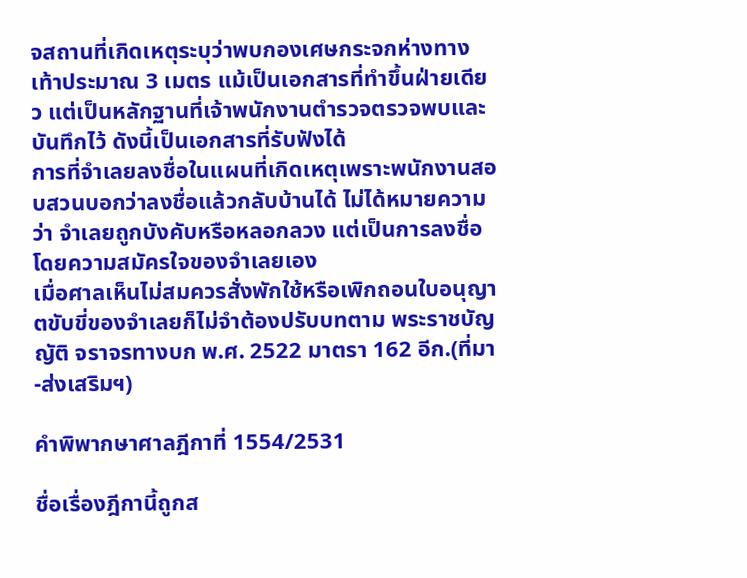จสถานที่เกิดเหตุระบุว่าพบกองเศษกระจกห่างทางเท้าประมาณ 3 เมตร แม้เป็นเอกสารที่ทำขึ้นฝ่ายเดียว แต่เป็นหลักฐานที่เจ้าพนักงานตำรวจตรวจพบและบันทึกไว้ ดังนี้เป็นเอกสารที่รับฟังได้
การที่จำเลยลงชื่อในแผนที่เกิดเหตุเพราะพนักงานสอบสวนบอกว่าลงชื่อแล้วกลับบ้านได้ ไม่ได้หมายความว่า จำเลยถูกบังคับหรือหลอกลวง แต่เป็นการลงชื่อโดยความสมัครใจของจำเลยเอง
เมื่อศาลเห็นไม่สมควรสั่งพักใช้หรือเพิกถอนใบอนุญาตขับขี่ของจำเลยก็ไม่จำต้องปรับบทตาม พระราชบัญญัติ จราจรทางบก พ.ศ. 2522 มาตรา 162 อีก.(ที่มา-ส่งเสริมฯ)

คำพิพากษาศาลฎีกาที่ 1554/2531

ชื่อเรื่องฎีกานี้ถูกส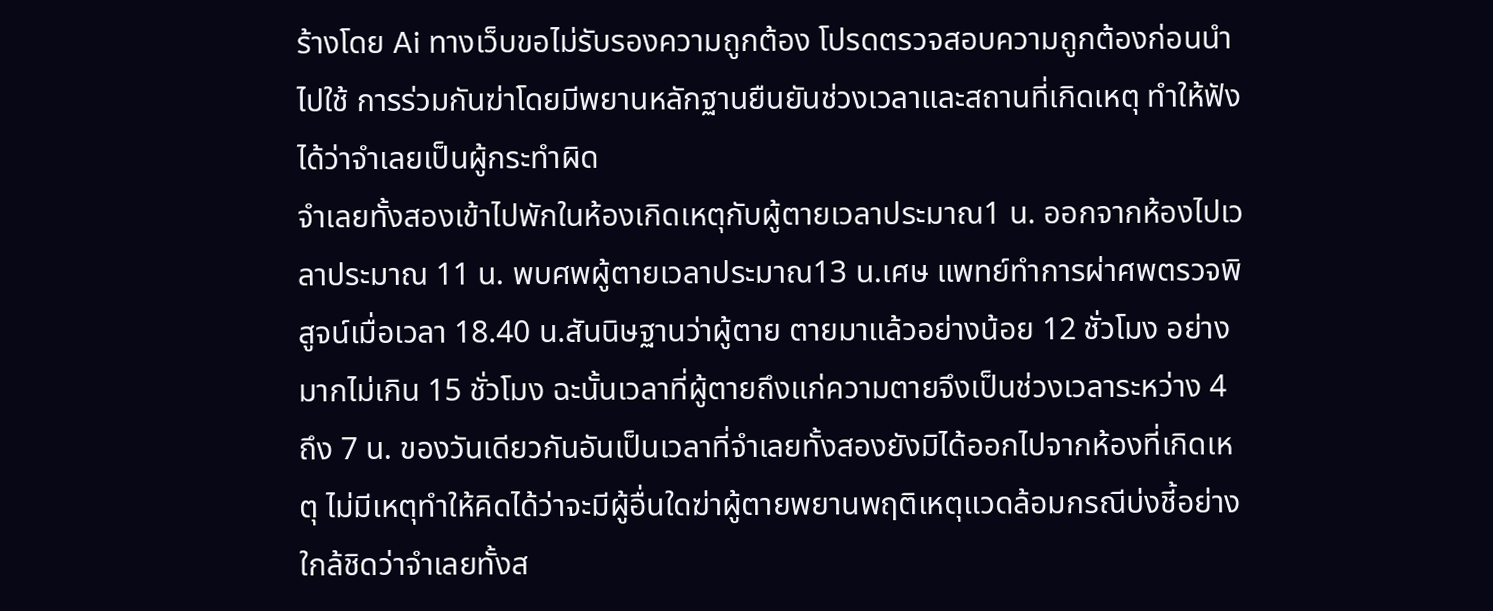ร้างโดย Ai ทางเว็บขอไม่รับรองความถูกต้อง โปรดตรวจสอบความถูกต้องก่อนนำไปใช้ การร่วมกันฆ่าโดยมีพยานหลักฐานยืนยันช่วงเวลาและสถานที่เกิดเหตุ ทำให้ฟังได้ว่าจำเลยเป็นผู้กระทำผิด
จำเลยทั้งสองเข้าไปพักในห้องเกิดเหตุกับผู้ตายเวลาประมาณ1 น. ออกจากห้องไปเวลาประมาณ 11 น. พบศพผู้ตายเวลาประมาณ13 น.เศษ แพทย์ทำการผ่าศพตรวจพิสูจน์เมื่อเวลา 18.40 น.สันนิษฐานว่าผู้ตาย ตายมาแล้วอย่างน้อย 12 ชั่วโมง อย่างมากไม่เกิน 15 ชั่วโมง ฉะนั้นเวลาที่ผู้ตายถึงแก่ความตายจึงเป็นช่วงเวลาระหว่าง 4 ถึง 7 น. ของวันเดียวกันอันเป็นเวลาที่จำเลยทั้งสองยังมิได้ออกไปจากห้องที่เกิดเหตุ ไม่มีเหตุทำให้คิดได้ว่าจะมีผู้อื่นใดฆ่าผู้ตายพยานพฤติเหตุแวดล้อมกรณีบ่งชี้อย่างใกล้ชิดว่าจำเลยทั้งส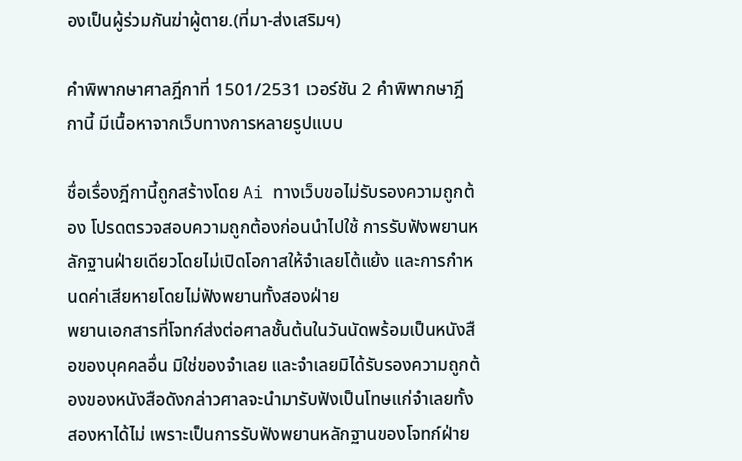องเป็นผู้ร่วมกันฆ่าผู้ตาย.(ที่มา-ส่งเสริมฯ)

คำพิพากษาศาลฎีกาที่ 1501/2531 เวอร์ชัน 2 คำพิพากษาฎีกานี้ มีเนื้อหาจากเว็บทางการหลายรูปแบบ

ชื่อเรื่องฎีกานี้ถูกสร้างโดย Ai ทางเว็บขอไม่รับรองความถูกต้อง โปรดตรวจสอบความถูกต้องก่อนนำไปใช้ การรับฟังพยานหลักฐานฝ่ายเดียวโดยไม่เปิดโอกาสให้จำเลยโต้แย้ง และการกำหนดค่าเสียหายโดยไม่ฟังพยานทั้งสองฝ่าย
พยานเอกสารที่โจทก์ส่งต่อศาลชั้นต้นในวันนัดพร้อมเป็นหนังสือของบุคคลอื่น มิใช่ของจำเลย และจำเลยมิได้รับรองความถูกต้องของหนังสือดังกล่าวศาลจะนำมารับฟังเป็นโทษแก่จำเลยทั้งสองหาได้ไม่ เพราะเป็นการรับฟังพยานหลักฐานของโจทก์ฝ่าย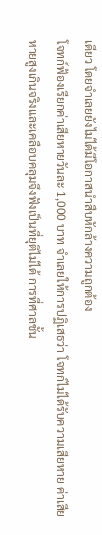เดียว โดยจำเลยยังไม่ได้มีโอกาสนำสืบหักล้างความถูกต้อง
โจทก์ฟ้องเรียกค่าเสียหายวันละ 1,000 บาท จำเลยให้การปฏิเสธว่า โจทก์ไม่ได้รับความเสียหาย ค่าเสียหายสูงเกินจริงและเคลือบคลุมจึงฟังเป็นที่ยุติไม่ได้ การที่ศาลชั้น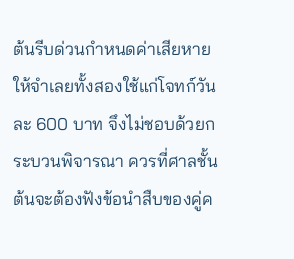ต้นรีบด่วนกำหนดค่าเสียหายให้จำเลยทั้งสองใช้แก่โจทก์วันละ 600 บาท จึงไม่ชอบด้วยกระบวนพิจารณา ควรที่ศาลชั้นต้นจะต้องฟังข้อนำสืบของคู่ค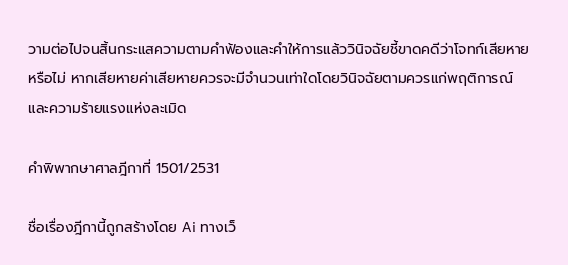วามต่อไปจนสิ้นกระแสความตามคำฟ้องและคำให้การแล้ววินิจฉัยชี้ขาดคดีว่าโจทก์เสียหายหรือไม่ หากเสียหายค่าเสียหายควรจะมีจำนวนเท่าใดโดยวินิจฉัยตามควรแก่พฤติการณ์ และความร้ายแรงแห่งละเมิด

คำพิพากษาศาลฎีกาที่ 1501/2531

ชื่อเรื่องฎีกานี้ถูกสร้างโดย Ai ทางเว็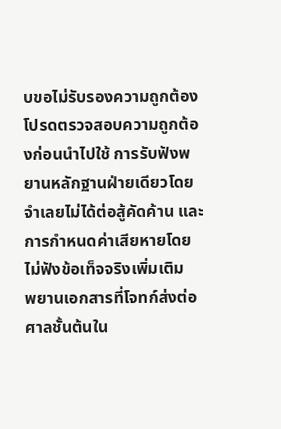บขอไม่รับรองความถูกต้อง โปรดตรวจสอบความถูกต้องก่อนนำไปใช้ การรับฟังพยานหลักฐานฝ่ายเดียวโดยจำเลยไม่ได้ต่อสู้คัดค้าน และการกำหนดค่าเสียหายโดยไม่ฟังข้อเท็จจริงเพิ่มเติม
พยานเอกสารที่โจทก์ส่งต่อศาลชั้นต้นใน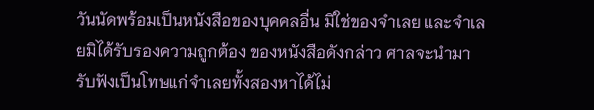วันนัดพร้อมเป็นหนังสือของบุคคลอื่น มิใช่ของจำเลย และจำเลยมิได้รับรองความถูกต้อง ของหนังสือดังกล่าว ศาลจะนำมารับฟังเป็นโทษแก่จำเลยทั้งสองหาได้ไม่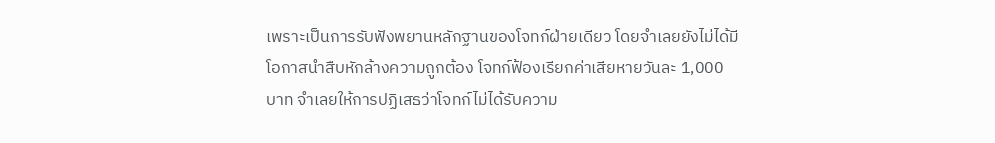เพราะเป็นการรับฟังพยานหลักฐานของโจทก์ฝ่ายเดียว โดยจำเลยยังไม่ได้มีโอกาสนำสืบหักล้างความถูกต้อง โจทก์ฟ้องเรียกค่าเสียหายวันละ 1,000 บาท จำเลยให้การปฏิเสธว่าโจทก์ไม่ได้รับความ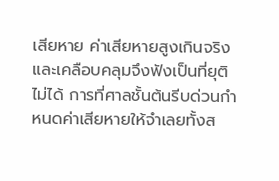เสียหาย ค่าเสียหายสูงเกินจริงและเคลือบคลุมจึงฟังเป็นที่ยุติไม่ได้ การที่ศาลชั้นต้นรีบด่วนกำหนดค่าเสียหายให้จำเลยทั้งส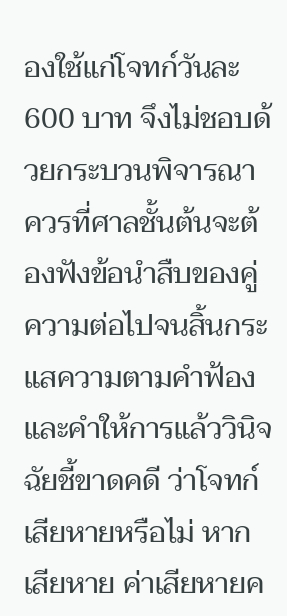องใช้แก่โจทก์วันละ 600 บาท จึงไม่ชอบด้วยกระบวนพิจารณา ควรที่ศาลชั้นต้นจะต้องฟังข้อนำสืบของคู่ความต่อไปจนสิ้นกระแสความตามคำฟ้องและคำให้การแล้ววินิจฉัยชี้ขาดคดี ว่าโจทก์เสียหายหรือไม่ หากเสียหาย ค่าเสียหายค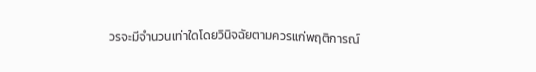วรจะมีจำนวนเท่าใดโดยวินิจฉัยตามควรแก่พฤติการณ์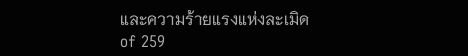และความร้ายแรงแห่งละเมิด
of 259